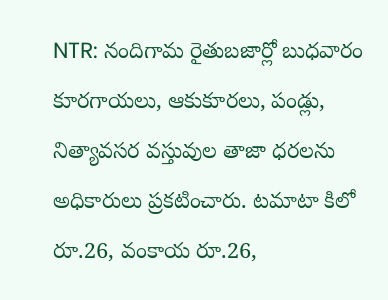NTR: నందిగామ రైతుబజార్లో బుధవారం కూరగాయలు, ఆకుకూరలు, పండ్లు, నిత్యావసర వస్తువుల తాజా ధరలను అధికారులు ప్రకటించారు. టమాటా కిలో రూ.26, వంకాయ రూ.26,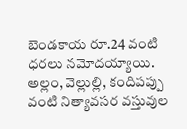బెండకాయ రూ.24 వంటి ధరలు నమోదయ్యాయి. అల్లం, వెల్లుల్లి, కందిపప్పు వంటి నిత్యావసర వస్తువుల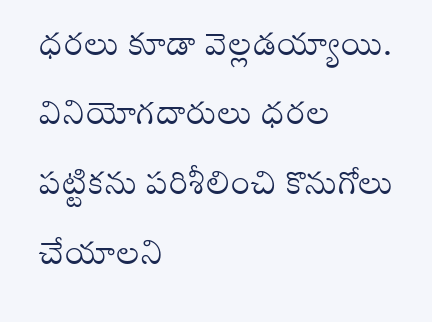ధరలు కూడా వెల్లడయ్యాయి. వినియోగదారులు ధరల పట్టికను పరిశీలించి కొనుగోలు చేయాలని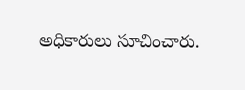అధికారులు సూచించారు.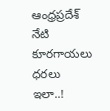ఆంధ్రప్రదేశ్
నేటి కూరగాయలు ధరలు ఇలా..!